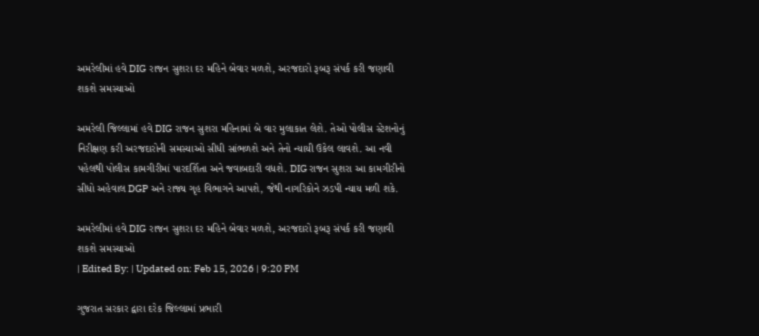અમરેલીમાં હવે DIG રાજન સુશરા દર મહિને બેવાર મળશે, અરજદારો રૂબરૂ સંપર્ક કરી જણાવી શકશે સમસ્યાઓ

અમરેલી જિલ્લામાં હવે DIG રાજન સુશરા મહિનામાં બે વાર મુલાકાત લેશે. તેઓ પોલીસ સ્ટેશનોનું નિરીક્ષણ કરી અરજદારોની સમસ્યાઓ સીધી સાંભળશે અને તેનો ન્યાયી ઉકેલ લાવશે. આ નવી પહેલથી પોલીસ કામગીરીમાં પારદર્શિતા અને જવાબદારી વધશે. DIG રાજન સુશરા આ કામગીરીનો સીધો અહેવાલ DGP અને રાજ્ય ગૃહ વિભાગને આપશે, જેથી નાગરિકોને ઝડપી ન્યાય મળી શકે.

અમરેલીમાં હવે DIG રાજન સુશરા દર મહિને બેવાર મળશે, અરજદારો રૂબરૂ સંપર્ક કરી જણાવી શકશે સમસ્યાઓ
| Edited By: | Updated on: Feb 15, 2026 | 9:20 PM

ગુજરાત સરકાર દ્વારા દરેક જિલ્લામાં પ્રભારી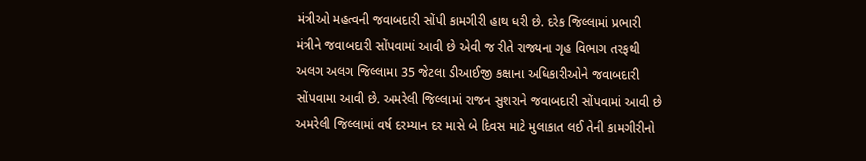મંત્રીઓ મહત્વની જવાબદારી સોંપી કામગીરી હાથ ધરી છે. દરેક જિલ્લામાં પ્રભારી મંત્રીને જવાબદારી સોંપવામાં આવી છે એવી જ રીતે રાજ્યના ગૃહ વિભાગ તરફથી અલગ અલગ જિલ્લામા 35 જેટલા ડીઆઈજી કક્ષાના અધિકારીઓને જવાબદારી સોંપવામા આવી છે. અમરેલી જિલ્લામાં રાજન સુશરાને જવાબદારી સોંપવામાં આવી છે અમરેલી જિલ્લામાં વર્ષ દરમ્યાન દર માસે બે દિવસ માટે મુલાકાત લઈ તેની કામગીરીનો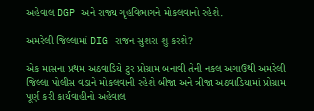અહેવાલ DGP અને રાજ્ય ગૃહવિભાગને મોકલવાનો રહેશે.

અમરેલી જિલ્લામાં DIG રાજન સુશરા શુ કરશે?

એક માસના પ્રથમ અઠવાડિયે ટુર પ્રોગ્રામ બનાવી તેની નકલ અગાઉથી અમરેલી જિલ્લા પોલીસ વડાને મોકલવાની રહેશે બીજા અને ત્રીજા અઠવાડિયામાં પ્રોગ્રામ પૂર્ણ કરી કાર્યવાહીનો અહેવાલ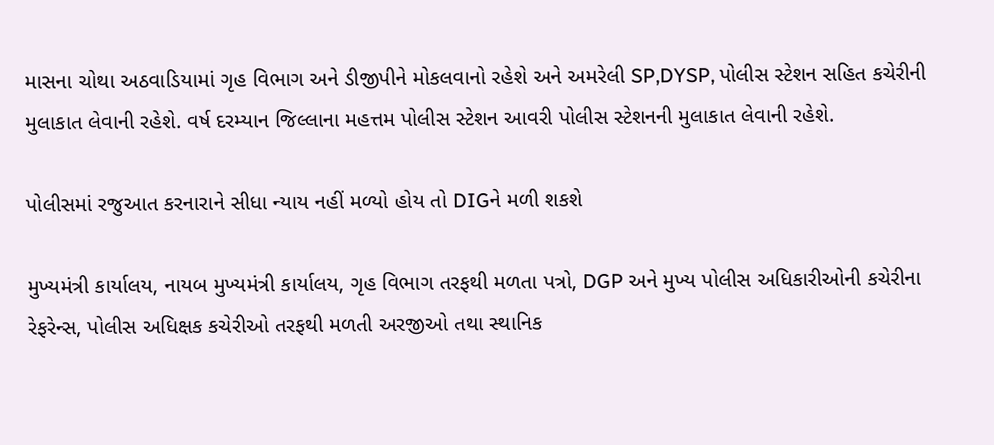માસના ચોથા અઠવાડિયામાં ગૃહ વિભાગ અને ડીજીપીને મોકલવાનો રહેશે અને અમરેલી SP,DYSP, પોલીસ સ્ટેશન સહિત કચેરીની મુલાકાત લેવાની રહેશે. વર્ષ દરમ્યાન જિલ્લાના મહત્તમ પોલીસ સ્ટેશન આવરી પોલીસ સ્ટેશનની મુલાકાત લેવાની રહેશે.

પોલીસમાં રજુઆત કરનારાને સીધા ન્યાય નહીં મળ્યો હોય તો DIGને મળી શકશે

મુખ્યમંત્રી કાર્યાલય, નાયબ મુખ્યમંત્રી કાર્યાલય, ગૃહ વિભાગ તરફથી મળતા પત્રો, DGP અને મુખ્ય પોલીસ અધિકારીઓની કચેરીના રેફરેન્સ, પોલીસ અધિક્ષક કચેરીઓ તરફથી મળતી અરજીઓ તથા સ્થાનિક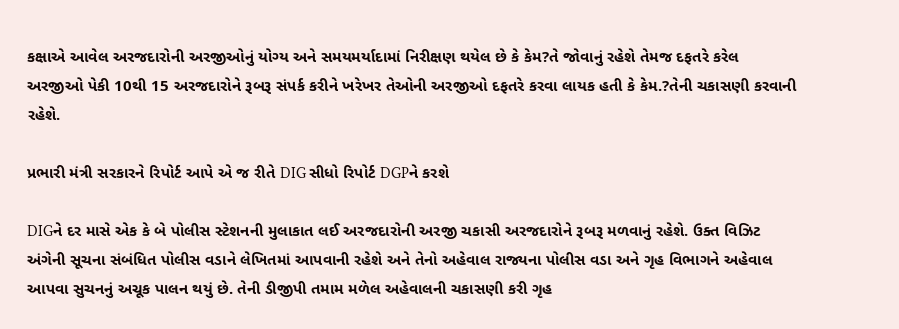કક્ષાએ આવેલ અરજદારોની અરજીઓનું યોગ્ય અને સમયમર્યાદામાં નિરીક્ષણ થયેલ છે કે કેમ?તે જોવાનું રહેશે તેમજ દફતરે કરેલ અરજીઓ પેકી 10થી 15 અરજદારોને રૂબરૂ સંપર્ક કરીને ખરેખર તેઓની અરજીઓ દફતરે કરવા લાયક હતી કે કેમ.?તેની ચકાસણી કરવાની રહેશે.

પ્રભારી મંત્રી સરકારને રિપોર્ટ આપે એ જ રીતે DIG સીધો રિપોર્ટ DGPને કરશે

DIGને દર માસે એક કે બે પોલીસ સ્ટેશનની મુલાકાત લઈ અરજદારોની અરજી ચકાસી અરજદારોને રૂબરૂ મળવાનું રહેશે. ઉક્ત વિઝિટ અંગેની સૂચના સંબંધિત પોલીસ વડાને લેખિતમાં આપવાની રહેશે અને તેનો અહેવાલ રાજ્યના પોલીસ વડા અને ગૃહ વિભાગને અહેવાલ આપવા સુચનનું અચૂક પાલન થયું છે. તેની ડીજીપી તમામ મળેલ અહેવાલની ચકાસણી કરી ગૃહ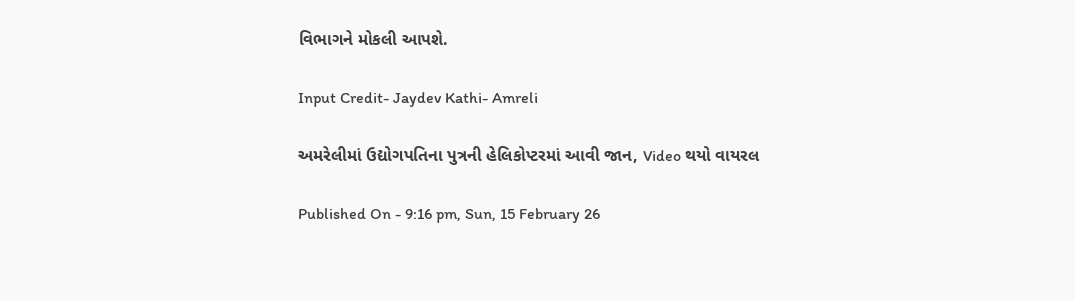વિભાગને મોકલી આપશે.

Input Credit- Jaydev Kathi- Amreli

અમરેલીમાં ઉદ્યોગપતિના પુત્રની હેલિકોપ્ટરમાં આવી જાન, Video થયો વાયરલ

Published On - 9:16 pm, Sun, 15 February 26